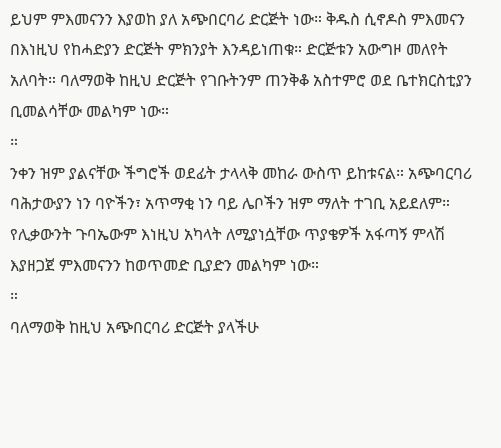ይህም ምእመናንን እያወከ ያለ አጭበርባሪ ድርጅት ነው። ቅዱስ ሲኖዶስ ምእመናን በእነዚህ የከሓድያን ድርጅት ምክንያት እንዳይነጠቁ። ድርጅቱን አውግዞ መለየት አለባት። ባለማወቅ ከዚህ ድርጅት የገቡትንም ጠንቅቆ አስተምሮ ወደ ቤተክርስቲያን ቢመልሳቸው መልካም ነው።
።
ንቀን ዝም ያልናቸው ችግሮች ወደፊት ታላላቅ መከራ ውስጥ ይከቱናል። አጭባርባሪ ባሕታውያን ነን ባዮችን፣ አጥማቂ ነን ባይ ሌቦችን ዝም ማለት ተገቢ አይደለም። የሊቃውንት ጉባኤውም እነዚህ አካላት ለሚያነሷቸው ጥያቄዎች አፋጣኝ ምላሽ እያዘጋጀ ምእመናንን ከወጥመድ ቢያድን መልካም ነው።
።
ባለማወቅ ከዚህ አጭበርባሪ ድርጅት ያላችሁ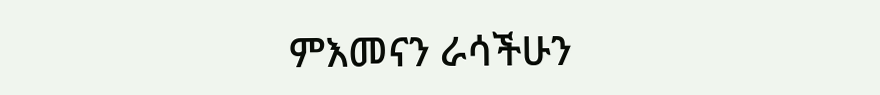ምእመናን ራሳችሁን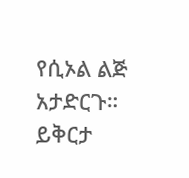የሲኦል ልጅ አታድርጉ። ይቅርታ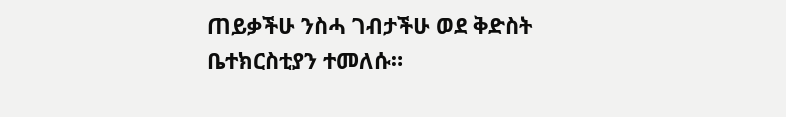ጠይቃችሁ ንስሓ ገብታችሁ ወደ ቅድስት ቤተክርስቲያን ተመለሱ።